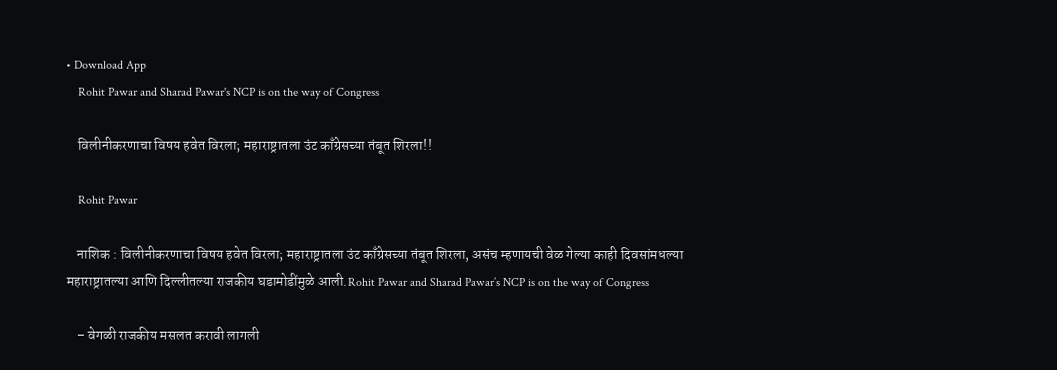• Download App
    Rohit Pawar and Sharad Pawar's NCP is on the way of Congress

    विलीनीकरणाचा विषय हवेत विरला; महाराष्ट्रातला उंट काँग्रेसच्या तंबूत शिरला!!

    Rohit Pawar

    नाशिक : विलीनीकरणाचा विषय हवेत विरला; महाराष्ट्रातला उंट काँग्रेसच्या तंबूत शिरला, असंच म्हणायची वेळ गेल्या काही दिवसांमधल्या महाराष्ट्रातल्या आणि दिल्लीतल्या राजकीय घडामोडींमुळे आली.Rohit Pawar and Sharad Pawar’s NCP is on the way of Congress

    – वेगळी राजकीय मसलत करावी लागली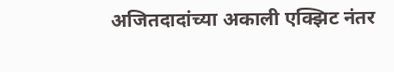अजितदादांच्या अकाली एक्झिट नंतर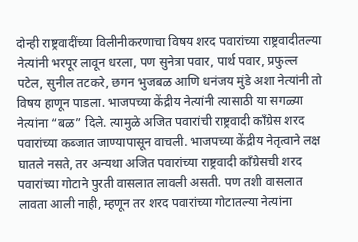दोन्ही राष्ट्रवादींच्या विलीनीकरणाचा विषय शरद पवारांच्या राष्ट्रवादीतल्या नेत्यांनी भरपूर लावून धरला, पण सुनेत्रा पवार, पार्थ पवार, प्रफुल्ल पटेल, सुनील तटकरे, छगन भुजबळ आणि धनंजय मुंडे अशा नेत्यांनी तो विषय हाणून पाडला. भाजपच्या केंद्रीय नेत्यांनी त्यासाठी या सगळ्या नेत्यांना “बळ” दिले. त्यामुळे अजित पवारांची राष्ट्रवादी काँग्रेस शरद पवारांच्या कब्जात जाण्यापासून वाचली. भाजपच्या केंद्रीय नेतृत्वाने लक्ष घातले नसते, तर अन्यथा अजित पवारांच्या राष्ट्रवादी काँग्रेसची शरद पवारांच्या गोटाने पुरती वासलात लावली असती. पण तशी वासलात लावता आली नाही, म्हणून तर शरद पवारांच्या गोटातल्या नेत्यांना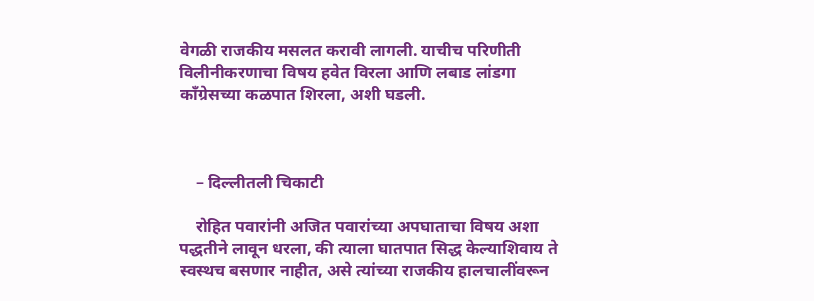वेगळी राजकीय मसलत करावी लागली. याचीच परिणीती विलीनीकरणाचा विषय हवेत विरला आणि लबाड लांडगा काँग्रेसच्या कळपात शिरला, अशी घडली.



    – दिल्लीतली चिकाटी

    रोहित पवारांनी अजित पवारांच्या अपघाताचा विषय अशा पद्धतीने लावून धरला, की त्याला घातपात सिद्ध केल्याशिवाय ते स्वस्थच बसणार नाहीत, असे त्यांच्या राजकीय हालचालींवरून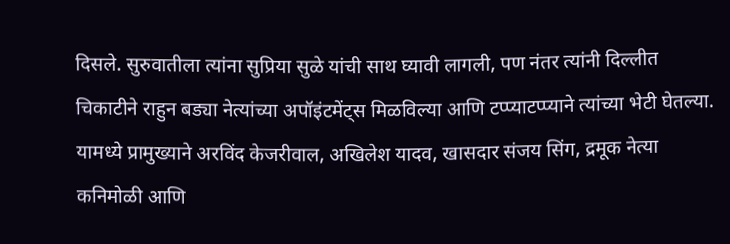दिसले. सुरुवातीला त्यांना सुप्रिया सुळे यांची साथ घ्यावी लागली, पण नंतर त्यांनी दिल्लीत चिकाटीने राहुन बड्या नेत्यांच्या अपॉइंटमेंट्स मिळविल्या आणि टप्प्याटप्प्याने त्यांच्या भेटी घेतल्या. यामध्ये प्रामुख्याने अरविंद केजरीवाल, अखिलेश यादव, खासदार संजय सिंग, द्रमूक नेत्या‌ कनिमोळी आणि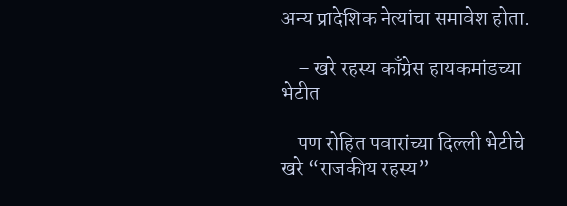अन्य प्रादेशिक नेत्यांचा समावेश होता.

    – खरे रहस्य काँग्रेस हायकमांडच्या भेटीत

    पण रोहित पवारांच्या दिल्ली भेटीचे खरे “राजकीय रहस्य”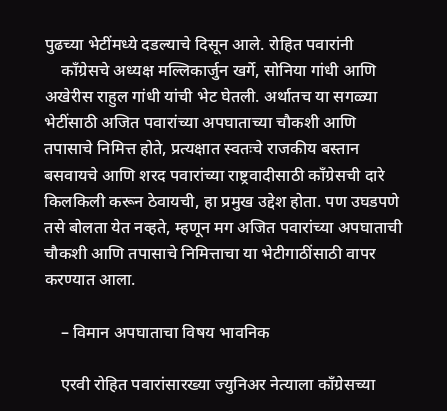पुढच्या भेटींमध्ये दडल्याचे दिसून आले. रोहित पवारांनी
    काँग्रेसचे अध्यक्ष मल्लिकार्जुन खर्गे, सोनिया गांधी आणि अखेरीस राहुल गांधी यांची भेट घेतली. अर्थातच या सगळ्या भेटींसाठी अजित पवारांच्या अपघाताच्या चौकशी आणि तपासाचे निमित्त होते, प्रत्यक्षात स्वतःचे राजकीय बस्तान बसवायचे आणि शरद पवारांच्या राष्ट्रवादीसाठी काँग्रेसची दारे किलकिली करून ठेवायची, हा प्रमुख उद्देश होता. पण उघडपणे तसे बोलता येत नव्हते, म्हणून मग अजित पवारांच्या अपघाताची चौकशी आणि तपासाचे निमित्ताचा या भेटीगाठींसाठी वापर करण्यात आला.

    – विमान अपघाताचा विषय भावनिक

    एरवी रोहित पवारांसारख्या ज्युनिअर नेत्याला काँग्रेसच्या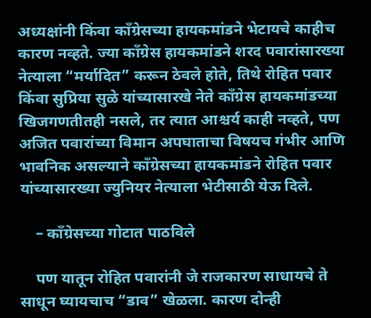अध्यक्षांनी किंवा काँग्रेसच्या हायकमांडने भेटायचे काहीच कारण नव्हते. ज्या काँग्रेस हायकमांडने शरद पवारांसारख्या नेत्याला “मर्यादित” करून ठेवले होते, तिथे रोहित पवार किंवा सुप्रिया सुळे यांच्यासारखे नेते काँग्रेस हायकमांडच्या खिजगणतीतही नसले, तर त्यात आश्चर्य काही नव्हते, पण अजित पवारांच्या विमान अपघाताचा विषयच गंभीर आणि भावनिक असल्याने काँग्रेसच्या हायकमांडने रोहित पवार यांच्यासारख्या ज्युनियर नेत्याला भेटीसाठी येऊ दिले.

    – काँग्रेसच्या गोटात पाठविले

    पण यातून रोहित पवारांनी जे राजकारण साधायचे ते साधून घ्यायचाच “डाव” खेळला. कारण दोन्ही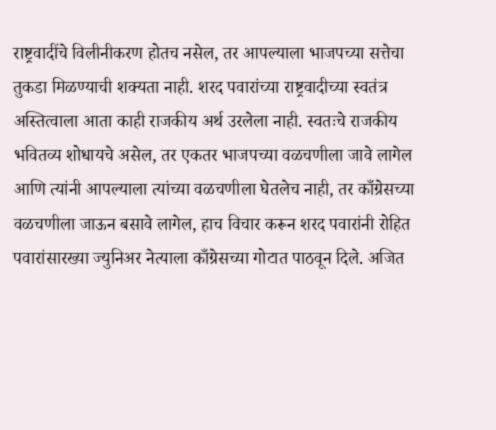राष्ट्रवादींचे विलीनीकरण होतच नसेल, तर आपल्याला भाजपच्या सत्तेचा तुकडा मिळण्याची शक्यता नाही. शरद पवारांच्या राष्ट्रवादीच्या स्वतंत्र अस्तित्वाला आता काही राजकीय अर्थ उरलेला नाही. स्वतःचे राजकीय भवितव्य शोधायचे असेल, तर एकतर भाजपच्या वळचणीला जावे लागेल आणि त्यांनी आपल्याला त्यांच्या वळचणीला घेतलेच नाही, तर काँग्रेसच्या वळचणीला जाऊन बसावे लागेल, हाच विचार करून शरद पवारांनी रोहित पवारांसारख्या ज्युनिअर नेत्याला काँग्रेसच्या गोटात पाठवून दिले. अजित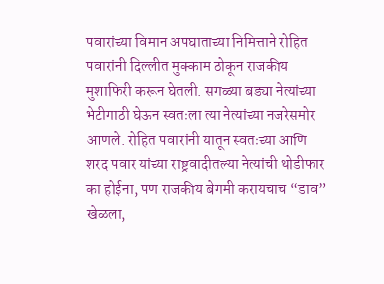पवारांच्या विमान अपघाताच्या निमित्ताने रोहित पवारांनी दिल्लीत मुक्काम ठोकून राजकीय मुशाफिरी करून घेतली. सगळ्या बड्या नेत्यांच्या भेटीगाठी घेऊन स्वतःला त्या नेत्यांच्या नजरेसमोर आणले. रोहित पवारांनी यातून स्वतःच्या आणि शरद पवार यांच्या राष्ट्रवादीतल्या नेत्यांची थोडीफार का होईना, पण राजकीय बेगमी करायचाच “डाव” खेळला,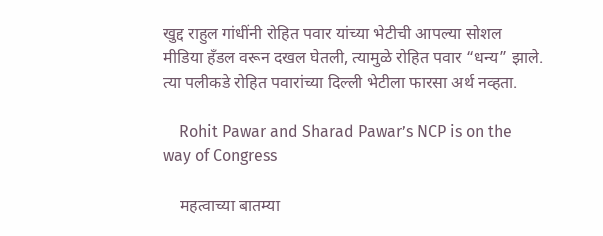खुद्द राहुल गांधींनी रोहित पवार यांच्या भेटीची आपल्या सोशल मीडिया हँडल वरून दखल घेतली, त्यामुळे रोहित पवार “धन्य” झाले. त्या पलीकडे रोहित पवारांच्या दिल्ली भेटीला फारसा अर्थ नव्हता.

    Rohit Pawar and Sharad Pawar’s NCP is on the way of Congress

    महत्वाच्या बातम्या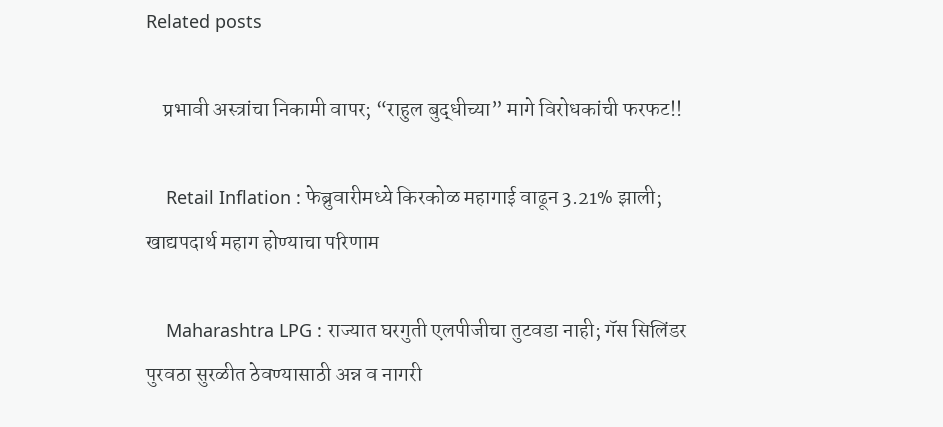Related posts

    प्रभावी अस्त्रांचा निकामी वापर; “राहुल बुद्धीच्या” मागे विरोधकांची फरफट!!

    Retail Inflation : फेब्रुवारीमध्ये किरकोळ महागाई वाढून 3.21% झाली; खाद्यपदार्थ महाग होण्याचा परिणाम

    Maharashtra LPG : राज्यात घरगुती एलपीजीचा तुटवडा नाही; गॅस सिलिंडर पुरवठा सुरळीत ठेवण्यासाठी अन्न व नागरी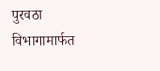पुरवठा विभागामार्फत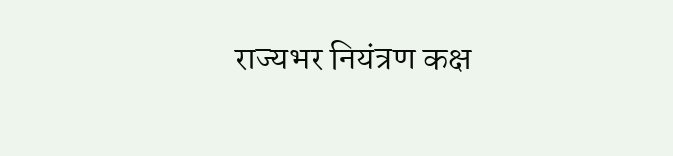राज्यभर नियंत्रण कक्ष